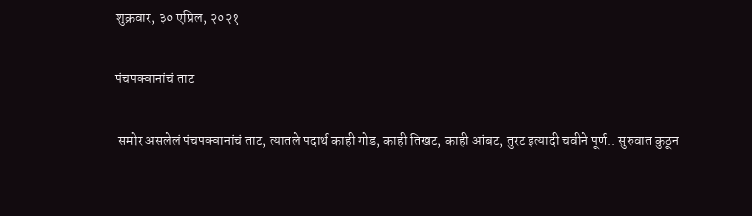शुक्रवार, ३० एप्रिल, २०२१

पंचपक्वानांचं ताट

 समोर असलेलं पंचपक्वानांचं ताट, त्यातले पदार्थ काही गोड, काही तिखट, काही आंबट, तुरट इत्यादी चवीने पूर्ण.. सुरुवात कुठून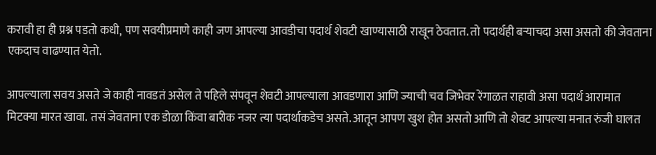करावी हा ही प्रश्न पडतो कधी, पण सवयीप्रमाणे काही जण आपल्या आवडीचा पदार्थ शेवटी खाण्यासाठी राखून ठेवतात. तो पदार्थही बऱ्याचदा असा असतो की जेवताना एकदाच वाढण्यात येतो.

आपल्याला सवय असते जे काही नावडतं असेल ते पहिले संपवून शेवटी आपल्याला आवडणारा आणि ज्याची चव जिभेवर रेंगाळत राहावी असा पदार्थ आरामात मिटक्या मारत खावा. तसं जेवताना एक डोळा किंवा बारीक नजर त्या पदार्थाकडेच असते. आतून आपण खुश होत असतो आणि तो शेवट आपल्या मनात रुंजी घालत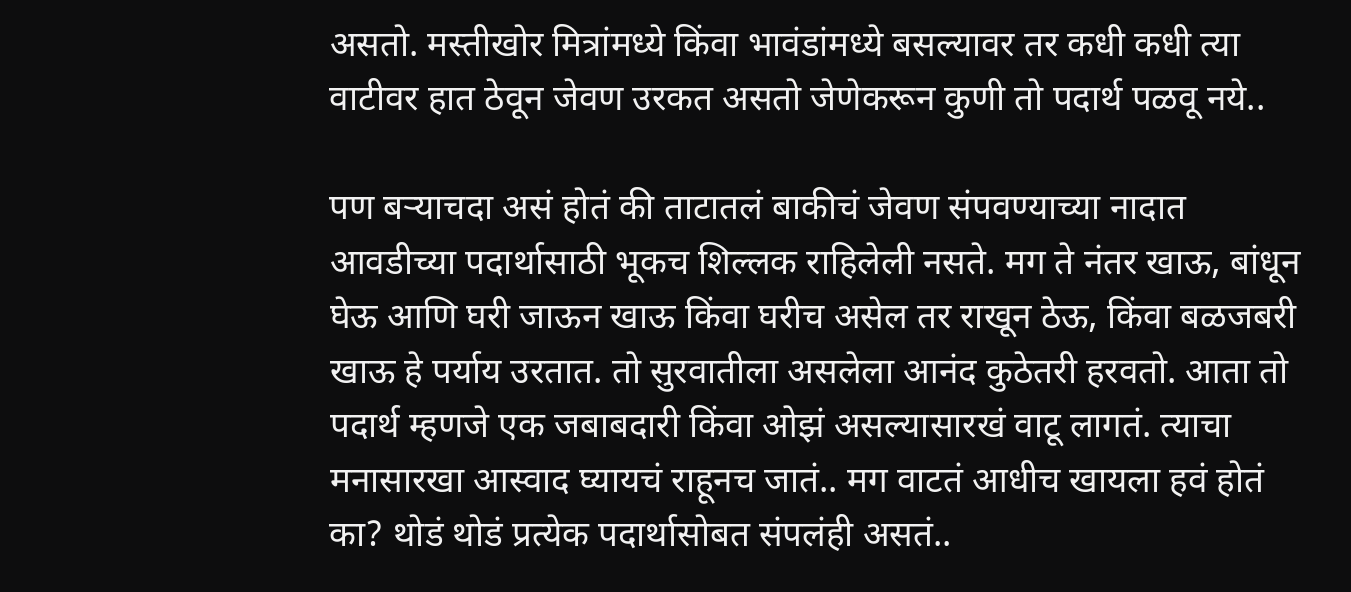असतो. मस्तीखोर मित्रांमध्ये किंवा भावंडांमध्ये बसल्यावर तर कधी कधी त्या वाटीवर हात ठेवून जेवण उरकत असतो जेणेकरून कुणी तो पदार्थ पळवू नये..

पण बऱ्याचदा असं होतं की ताटातलं बाकीचं जेवण संपवण्याच्या नादात आवडीच्या पदार्थासाठी भूकच शिल्लक राहिलेली नसते. मग ते नंतर खाऊ, बांधून घेऊ आणि घरी जाऊन खाऊ किंवा घरीच असेल तर राखून ठेऊ, किंवा बळजबरी खाऊ हे पर्याय उरतात. तो सुरवातीला असलेला आनंद कुठेतरी हरवतो. आता तो पदार्थ म्हणजे एक जबाबदारी किंवा ओझं असल्यासारखं वाटू लागतं. त्याचा मनासारखा आस्वाद घ्यायचं राहूनच जातं.. मग वाटतं आधीच खायला हवं होतं का? थोडं थोडं प्रत्येक पदार्थासोबत संपलंही असतं..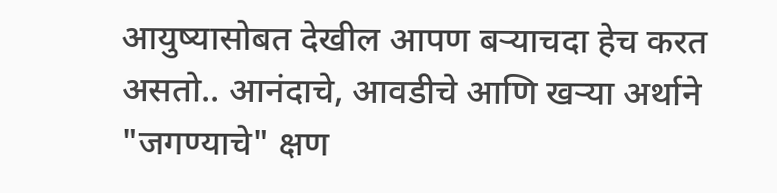आयुष्यासोबत देखील आपण बऱ्याचदा हेच करत असतो.. आनंदाचे, आवडीचे आणि खऱ्या अर्थाने "जगण्याचे" क्षण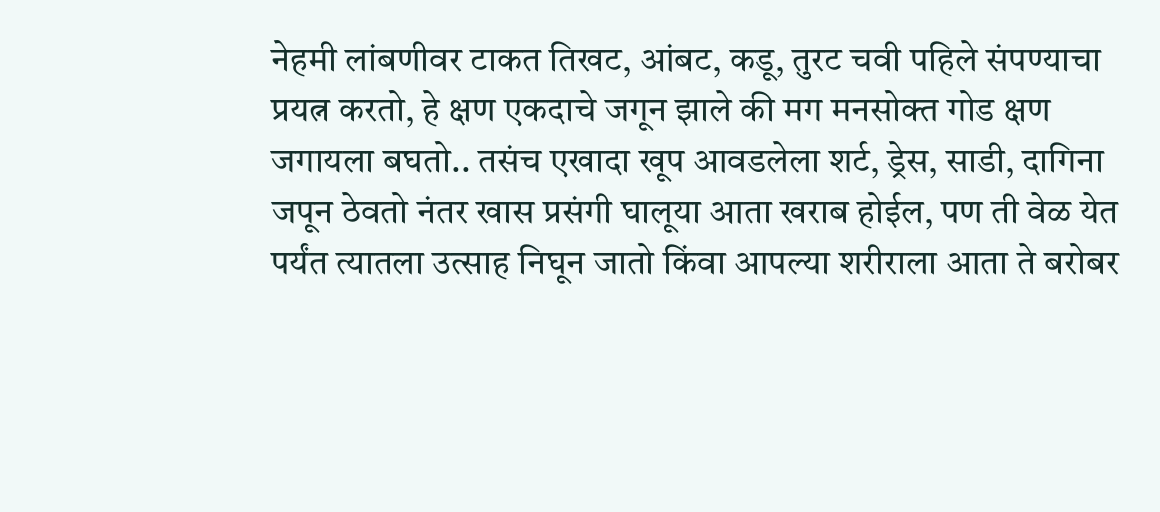नेहमी लांबणीवर टाकत तिखट, आंबट, कडू, तुरट चवी पहिले संपण्याचा प्रयत्न करतो, हे क्षण एकदाचे जगून झाले की मग मनसोक्त गोड क्षण जगायला बघतो.. तसंच एखादा खूप आवडलेला शर्ट, ड्रेस, साडी, दागिना जपून ठेवतो नंतर खास प्रसंगी घालूया आता खराब होईल, पण ती वेळ येत पर्यंत त्यातला उत्साह निघून जातो किंवा आपल्या शरीराला आता ते बरोबर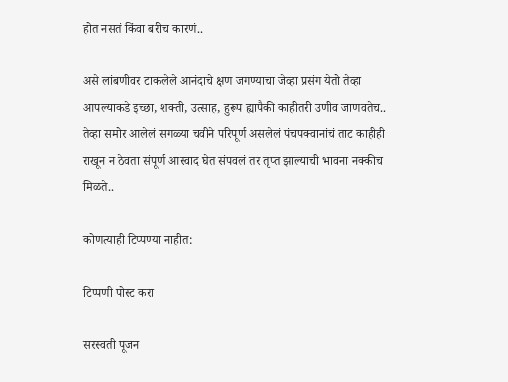होत नसतं किंवा बरीच कारणं..

असे लांबणीवर टाकलेले आनंदाचे क्षण जगण्याचा जेव्हा प्रसंग येतो तेव्हा आपल्याकडे इच्छा, शक्ती, उत्साह, हुरूप ह्यापैकी काहीतरी उणीव जाणवतेच.. तेव्हा समोर आलेलं सगळ्या चवीने परिपूर्ण असलेलं पंचपक्वानांचं ताट काहीही राखून न ठेवता संपूर्ण आस्वाद घेत संपवलं तर तृप्त झाल्याची भावना नक्कीच मिळते..

कोणत्याही टिप्पण्‍या नाहीत:

टिप्पणी पोस्ट करा

सरस्वती पूजन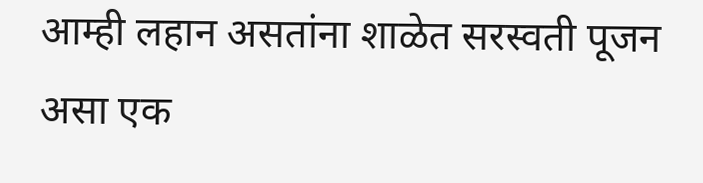आम्ही लहान असतांना शाळेत सरस्वती पूजन असा एक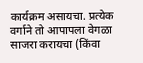कार्यक्रम असायचा. प्रत्येक वर्गाने तो आपापला वेगळा साजरा करायचा (किंवा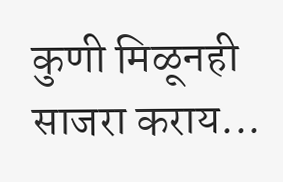कुणी मिळूनही साजरा कराय...